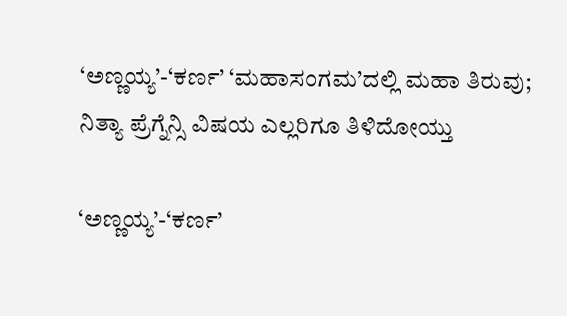‘ಅಣ್ಣಯ್ಯ’-‘ಕರ್ಣ’ ‘ಮಹಾಸಂಗಮ’ದಲ್ಲಿ ಮಹಾ ತಿರುವು; ನಿತ್ಯಾ ಪ್ರೆಗ್ನೆನ್ಸಿ ವಿಷಯ ಎಲ್ಲರಿಗೂ ತಿಳಿದೋಯ್ತು

‘ಅಣ್ಣಯ್ಯ’-‘ಕರ್ಣ’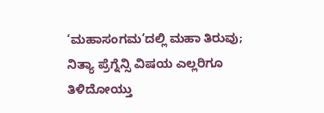‘ಮಹಾಸಂಗಮ’ದಲ್ಲಿ ಮಹಾ ತಿರುವು; ನಿತ್ಯಾ ಪ್ರೆಗ್ನೆನ್ಸಿ ವಿಷಯ ಎಲ್ಲರಿಗೂ ತಿಳಿದೋಯ್ತು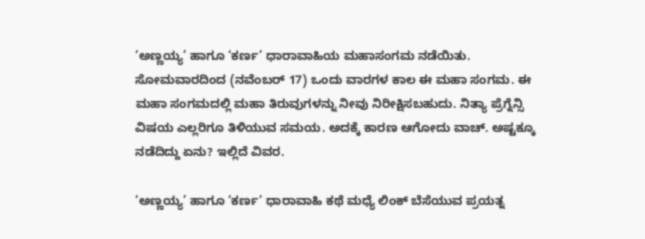‘ಅಣ್ಣಯ್ಯ’ ಹಾಗೂ ‘ಕರ್ಣ’ ಧಾರಾವಾಹಿಯ ಮಹಾಸಂಗಮ ನಡೆಯಿತು. ಸೋಮವಾರದಿಂದ (ನವೆಂಬರ್ 17) ಒಂದು ವಾರಗಳ ಕಾಲ ಈ ಮಹಾ ಸಂಗಮ. ಈ ಮಹಾ ಸಂಗಮದಲ್ಲಿ ಮಹಾ ತಿರುವುಗಳನ್ನು ನೀವು ನಿರೀಕ್ಷಿಸಬಹುದು. ನಿತ್ಯಾ ಪ್ರೆಗ್ನೆನ್ಸಿ ವಿಷಯ ಎಲ್ಲರಿಗೂ ತಿಳಿಯುವ ಸಮಯ. ಅದಕ್ಕೆ ಕಾರಣ ಆಗೋದು ವಾಚ್. ಅಷ್ಟಕ್ಕೂ ನಡೆದಿದ್ದು ಏನು? ಇಲ್ಲಿದೆ ವಿವರ.

‘ಅಣ್ಣಯ್ಯ’ ಹಾಗೂ ‘ಕರ್ಣ’ ಧಾರಾವಾಹಿ ಕಥೆ ಮಧ್ಯೆ ಲಿಂಕ್ ಬೆಸೆಯುವ ಪ್ರಯತ್ನ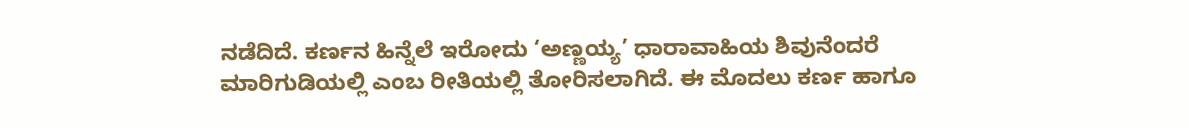ನಡೆದಿದೆ. ಕರ್ಣನ ಹಿನ್ನೆಲೆ ಇರೋದು ‘ಅಣ್ಣಯ್ಯ’ ಧಾರಾವಾಹಿಯ ಶಿವುನೆಂದರೆ ಮಾರಿಗುಡಿಯಲ್ಲಿ ಎಂಬ ರೀತಿಯಲ್ಲಿ ತೋರಿಸಲಾಗಿದೆ. ಈ ಮೊದಲು ಕರ್ಣ ಹಾಗೂ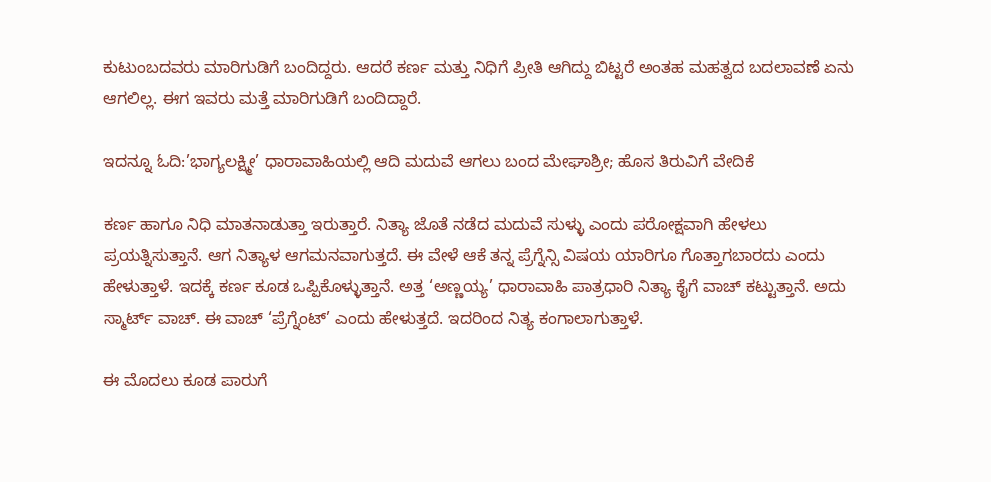ಕುಟುಂಬದವರು ಮಾರಿಗುಡಿಗೆ ಬಂದಿದ್ದರು. ಆದರೆ ಕರ್ಣ ಮತ್ತು ನಿಧಿಗೆ ಪ್ರೀತಿ ಆಗಿದ್ದು ಬಿಟ್ಟರೆ ಅಂತಹ ಮಹತ್ವದ ಬದಲಾವಣೆ ಏನು ಆಗಲಿಲ್ಲ. ಈಗ ಇವರು ಮತ್ತೆ ಮಾರಿಗುಡಿಗೆ ಬಂದಿದ್ದಾರೆ.

ಇದನ್ನೂ ಓದಿ:’ಭಾಗ್ಯಲಕ್ಷ್ಮೀ’ ಧಾರಾವಾಹಿಯಲ್ಲಿ ಆದಿ ಮದುವೆ ಆಗಲು ಬಂದ ಮೇಘಾಶ್ರೀ; ಹೊಸ ತಿರುವಿಗೆ ವೇದಿಕೆ

ಕರ್ಣ ಹಾಗೂ ನಿಧಿ ಮಾತನಾಡುತ್ತಾ ಇರುತ್ತಾರೆ. ನಿತ್ಯಾ ಜೊತೆ ನಡೆದ ಮದುವೆ ಸುಳ್ಳು ಎಂದು ಪರೋಕ್ಷವಾಗಿ ಹೇಳಲು ಪ್ರಯತ್ನಿಸುತ್ತಾನೆ. ಆಗ ನಿತ್ಯಾಳ ಆಗಮನವಾಗುತ್ತದೆ. ಈ ವೇಳೆ ಆಕೆ ತನ್ನ ಪ್ರೆಗ್ನೆನ್ಸಿ ವಿಷಯ ಯಾರಿಗೂ ಗೊತ್ತಾಗಬಾರದು ಎಂದು ಹೇಳುತ್ತಾಳೆ. ಇದಕ್ಕೆ ಕರ್ಣ ಕೂಡ ಒಪ್ಪಿಕೊಳ್ಳುತ್ತಾನೆ. ಅತ್ತ ‘ಅಣ್ಣಯ್ಯ’ ಧಾರಾವಾಹಿ ಪಾತ್ರಧಾರಿ ನಿತ್ಯಾ ಕೈಗೆ ವಾಚ್ ಕಟ್ಟುತ್ತಾನೆ. ಅದು ಸ್ಮಾರ್ಟ್ ವಾಚ್. ಈ ವಾಚ್ ‘ಪ್ರೆಗ್ನೆಂಟ್’ ಎಂದು ಹೇಳುತ್ತದೆ. ಇದರಿಂದ ನಿತ್ಯ ಕಂಗಾಲಾಗುತ್ತಾಳೆ.

ಈ ಮೊದಲು ಕೂಡ ಪಾರುಗೆ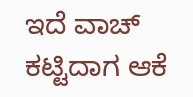ಇದೆ ವಾಚ್ ಕಟ್ಟಿದಾಗ ಆಕೆ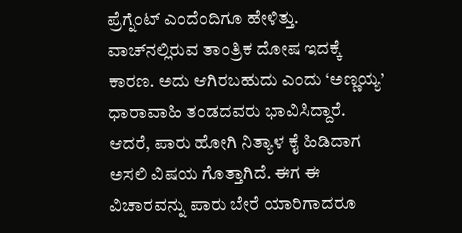ಪ್ರೆಗ್ನೆಂಟ್ ಎಂದೆಂದಿಗೂ ಹೇಳಿತ್ತು. ವಾಚ್‌ನಲ್ಲಿರುವ ತಾಂತ್ರಿಕ ದೋಷ ಇದಕ್ಕೆ ಕಾರಣ. ಅದು ಆಗಿರಬಹುದು ಎಂದು ‘ಅಣ್ಣಯ್ಯ’ ಧಾರಾವಾಹಿ ತಂಡದವರು ಭಾವಿಸಿದ್ದಾರೆ. ಆದರೆ, ಪಾರು ಹೋಗಿ ನಿತ್ಯಾಳ ಕೈ ಹಿಡಿದಾಗ ಅಸಲಿ ವಿಷಯ ಗೊತ್ತಾಗಿದೆ. ಈಗ ಈ ವಿಚಾರವನ್ನು ಪಾರು ಬೇರೆ ಯಾರಿಗಾದರೂ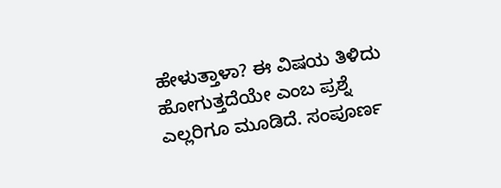ಹೇಳುತ್ತಾಳಾ? ಈ ವಿಷಯ ತಿಳಿದು ಹೋಗುತ್ತದೆಯೇ ಎಂಬ ಪ್ರಶ್ನೆ ಎಲ್ಲರಿಗೂ ಮೂಡಿದೆ. ಸಂಪೂರ್ಣ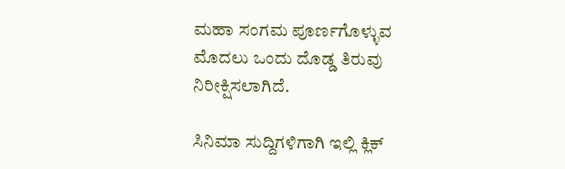ಮಹಾ ಸಂಗಮ ಪೂರ್ಣಗೊಳ್ಳುವ ಮೊದಲು ಒಂದು ದೊಡ್ಡ ತಿರುವು ನಿರೀಕ್ಷಿಸಲಾಗಿದೆ.

ಸಿನಿಮಾ ಸುದ್ದಿಗಳಿಗಾಗಿ ಇಲ್ಲಿ ಕ್ಲಿಕ್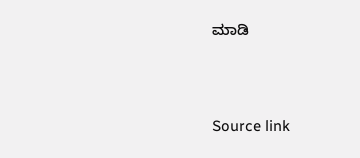ಮಾಡಿ



Source link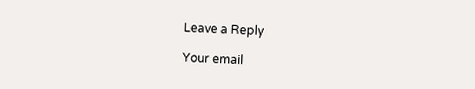Leave a Reply

Your email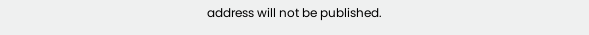address will not be published.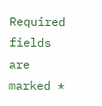Required fields are marked *